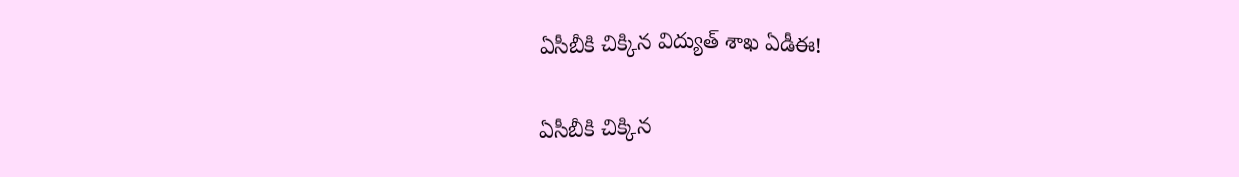ఏసీబీకి చిక్కిన విద్యుత్ శాఖ ఏడీఈ!

ఏసీబీకి చిక్కిన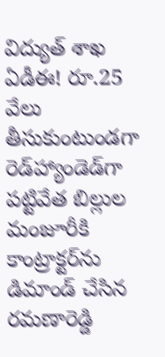విద్యుత్ శాఖ ఏడీఈ! రూ.25 వేలు తీసుకుంటుండగా రెడ్‌హ్యాండెడ్‌గా ప‌ట్టివేత‌ బిల్లుల మంజూరీకి కాంట్రాక్టర్‌ను డిమాండ్ చేసిన రమణారెడ్డి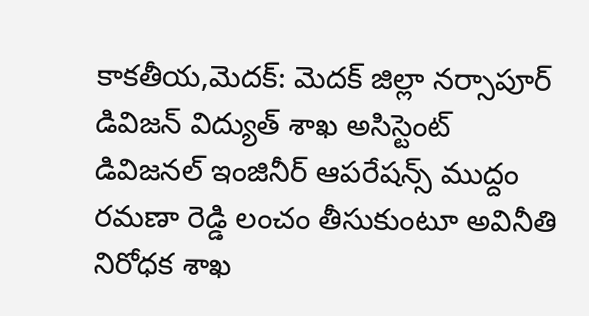కాక‌తీయ‌,మెద‌క్‌: మెదక్‌ జిల్లా నర్సాపూర్‌ డివిజన్‌ విద్యుత్‌ శాఖ అసిస్టెంట్‌ డివిజనల్‌ ఇంజినీర్ ఆపరేషన్స్ ముద్దం రమణా రెడ్డి లంచం తీసుకుంటూ అవినీతి నిరోధక శాఖ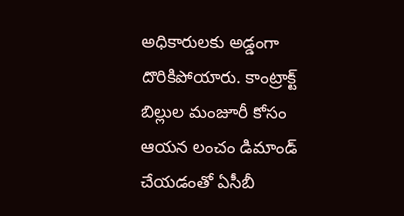అధికారులకు అడ్డంగా దొరికిపోయారు. కాంట్రాక్ట్ బిల్లుల మంజూరీ కోసం ఆయన లంచం డిమాండ్ చేయడంతో ఏసీబీ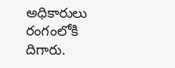అధికారులు రంగంలోకి దిగారు.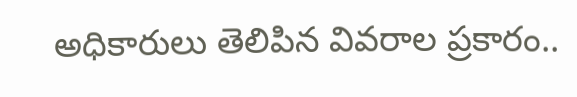అధికారులు తెలిపిన వివరాల ప్రకారం..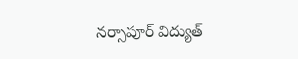నర్సాపూర్ విద్యుత్‌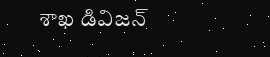శాఖ డివిజన్‌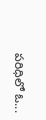పరిధిలో ఓ...